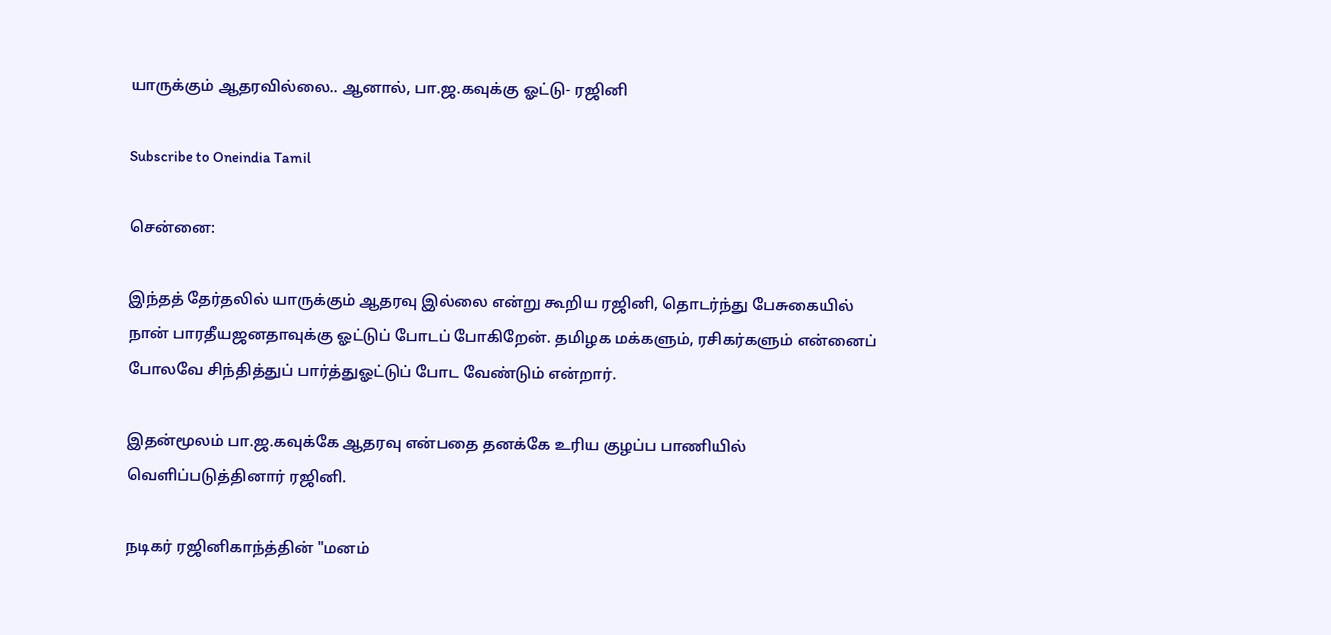யாருக்கும் ஆதரவில்லை.. ஆனால், பா.ஜ.கவுக்கு ஓட்டு- ரஜினி

Subscribe to Oneindia Tamil

சென்னை:

இந்தத் தேர்தலில் யாருக்கும் ஆதரவு இல்லை என்று கூறிய ரஜினி, தொடர்ந்து பேசுகையில் நான் பாரதீயஜனதாவுக்கு ஓட்டுப் போடப் போகிறேன். தமிழக மக்களும், ரசிகர்களும் என்னைப் போலவே சிந்தித்துப் பார்த்துஓட்டுப் போட வேண்டும் என்றார்.

இதன்மூலம் பா.ஜ.கவுக்கே ஆதரவு என்பதை தனக்கே உரிய குழப்ப பாணியில் வெளிப்படுத்தினார் ரஜினி.

நடிகர் ரஜினிகாந்த்தின் "மனம்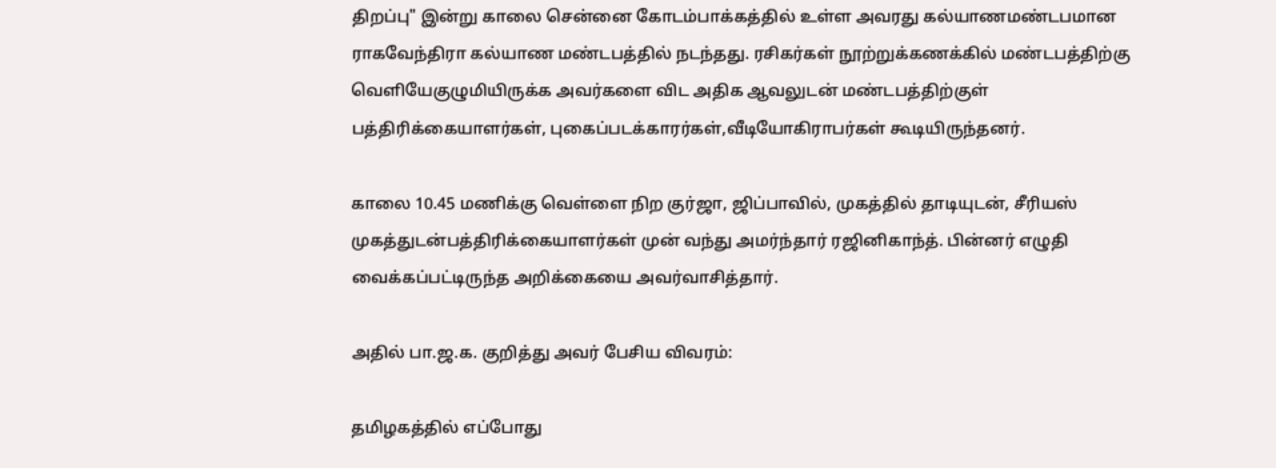திறப்பு" இன்று காலை சென்னை கோடம்பாக்கத்தில் உள்ள அவரது கல்யாணமண்டபமான ராகவேந்திரா கல்யாண மண்டபத்தில் நடந்தது. ரசிகர்கள் நூற்றுக்கணக்கில் மண்டபத்திற்கு வெளியேகுழுமியிருக்க அவர்களை விட அதிக ஆவலுடன் மண்டபத்திற்குள் பத்திரிக்கையாளர்கள், புகைப்படக்காரர்கள்,வீடியோகிராபர்கள் கூடியிருந்தனர்.

காலை 10.45 மணிக்கு வெள்ளை நிற குர்ஜா, ஜிப்பாவில், முகத்தில் தாடியுடன், சீரியஸ் முகத்துடன்பத்திரிக்கையாளர்கள் முன் வந்து அமர்ந்தார் ரஜினிகாந்த். பின்னர் எழுதி வைக்கப்பட்டிருந்த அறிக்கையை அவர்வாசித்தார்.

அதில் பா.ஜ.க. குறித்து அவர் பேசிய விவரம்:

தமிழகத்தில் எப்போது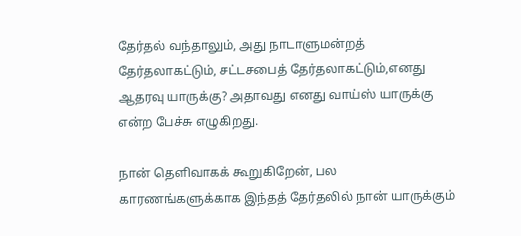தேர்தல் வந்தாலும், அது நாடாளுமன்றத் தேர்தலாகட்டும், சட்டசபைத் தேர்தலாகட்டும்,எனது ஆதரவு யாருக்கு? அதாவது எனது வாய்ஸ் யாருக்கு என்ற பேச்சு எழுகிறது.

நான் தெளிவாகக் கூறுகிறேன், பல காரணங்களுக்காக இந்தத் தேர்தலில் நான் யாருக்கும்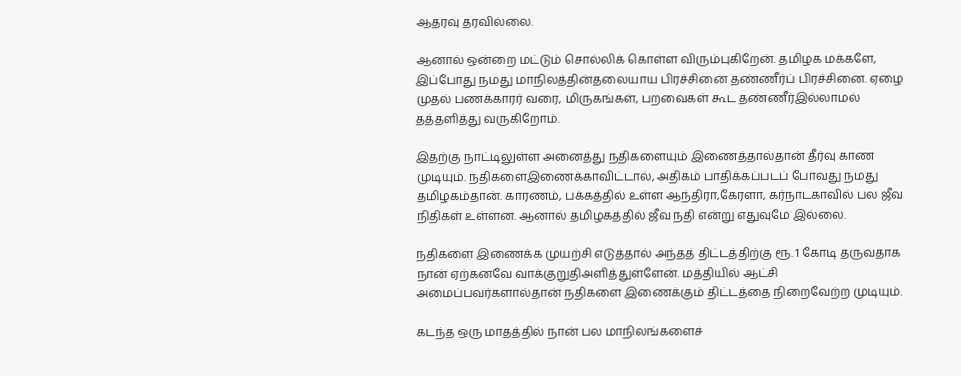ஆதரவு தரவில்லை.

ஆனால் ஒன்றை மட்டும் சொல்லிக் கொள்ள விரும்புகிறேன். தமிழக மக்களே, இப்போது நமது மாநிலத்தின்தலையாய பிரச்சினை தண்ணீர்ப் பிரச்சினை. ஏழை முதல் பணக்காரர் வரை, மிருகங்கள், பறவைகள் கூட தண்ணீர்இல்லாமல் தத்தளித்து வருகிறோம்.

இதற்கு நாட்டிலுள்ள அனைத்து நதிகளையும் இணைத்தால்தான் தீர்வு காண முடியும். நதிகளைஇணைக்காவிட்டால், அதிகம் பாதிக்கப்படப் போவது நமது தமிழகம்தான். காரணம், பக்கத்தில் உள்ள ஆந்திரா,கேரளா, கர்நாடகாவில் பல ஜீவ நிதிகள் உள்ளன. ஆனால் தமிழகத்தில் ஜீவ நதி என்று எதுவுமே இல்லை.

நதிகளை இணைக்க முயற்சி எடுத்தால் அந்தத் திட்டத்திற்கு ரூ. 1 கோடி தருவதாக நான் ஏற்கனவே வாக்குறுதிஅளித்துள்ளேன். மத்தியில் ஆட்சி அமைப்பவர்களால்தான் நதிகளை இணைக்கும் திட்டத்தை நிறைவேற்ற முடியும்.

கடந்த ஒரு மாதத்தில் நான் பல மாநிலங்களைச்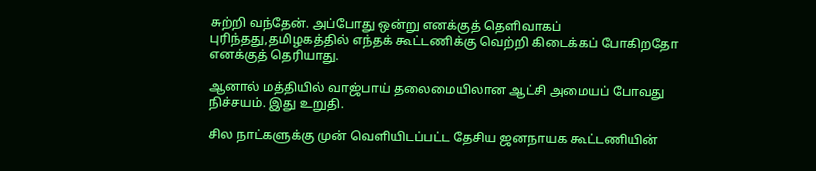சுற்றி வந்தேன். அப்போது ஒன்று எனக்குத் தெளிவாகப் புரிந்தது,தமிழகத்தில் எந்தக் கூட்டணிக்கு வெற்றி கிடைக்கப் போகிறதோ எனக்குத் தெரியாது.

ஆனால் மத்தியில் வாஜ்பாய் தலைமையிலான ஆட்சி அமையப் போவது நிச்சயம். இது உறுதி.

சில நாட்களுக்கு முன் வெளியிடப்பட்ட தேசிய ஜனநாயக கூட்டணியின்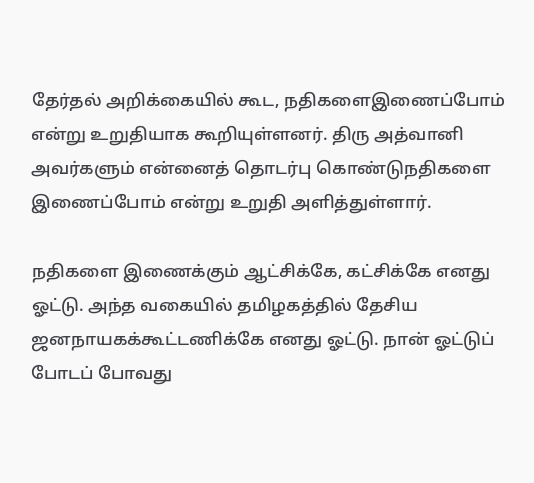தேர்தல் அறிக்கையில் கூட, நதிகளைஇணைப்போம் என்று உறுதியாக கூறியுள்ளனர். திரு அத்வானி அவர்களும் என்னைத் தொடர்பு கொண்டுநதிகளை இணைப்போம் என்று உறுதி அளித்துள்ளார்.

நதிகளை இணைக்கும் ஆட்சிக்கே, கட்சிக்கே எனது ஓட்டு. அந்த வகையில் தமிழகத்தில் தேசிய ஜனநாயகக்கூட்டணிக்கே எனது ஓட்டு. நான் ஓட்டுப் போடப் போவது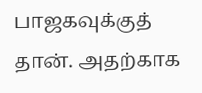பாஜகவுக்குத் தான். அதற்காக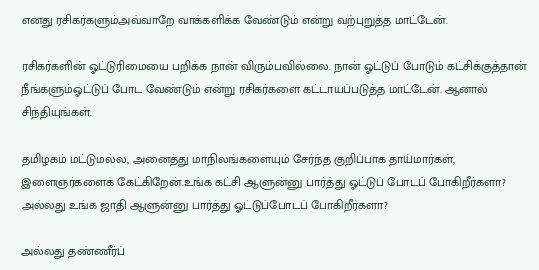எனது ரசிகர்களும்அவ்வாறே வாக்களிக்க வேண்டும் என்று வற்புறுத்த மாட்டேன்.

ரசிகர்களின் ஓட்டுரிமையை பறிக்க நான் விரும்பவில்லை. நான் ஓட்டுப் போடும் கட்சிக்குத்தான் நீங்களும்ஓட்டுப் போட வேண்டும் என்று ரசிகர்களை கட்டாயப்படுத்த மாட்டேன். ஆனால் சிந்தியுங்கள்.

தமிழகம் மட்டுமல்ல, அனைத்து மாநிலங்களையும் சேர்ந்த குறிப்பாக தாய்மார்கள், இளைஞர்களைக் கேட்கிறேன்.உங்க கட்சி ஆளுன்னு பார்த்து ஓட்டுப் போடப் போகிறீர்களா? அல்லது உங்க ஜாதி ஆளுன்னு பார்த்து ஓட்டுப்போடப் போகிறீர்களா?

அல்லது தண்ணீர்ப்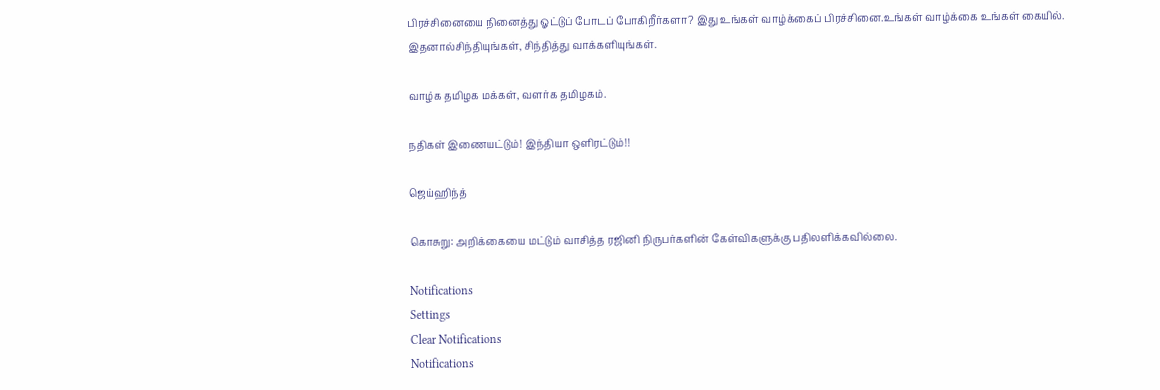பிரச்சினையை நினைத்து ஓட்டுப் போடப் போகிறீர்களா? இது உங்கள் வாழ்க்கைப் பிரச்சினை.உங்கள் வாழ்க்கை உங்கள் கையில். இதனால்சிந்தியுங்கள், சிந்தித்து வாக்களியுங்கள்.

வாழ்க தமிழக மக்கள், வளர்க தமிழகம்.

நதிகள் இணையட்டும்! இந்தியா ஒளிரட்டும்!!

ஜெய்ஹிந்த்

கொசுறு: அறிக்கையை மட்டும் வாசித்த ரஜினி நிருபர்களின் கேள்விகளுக்கு பதிலளிக்கவில்லை.

Notifications
Settings
Clear Notifications
Notifications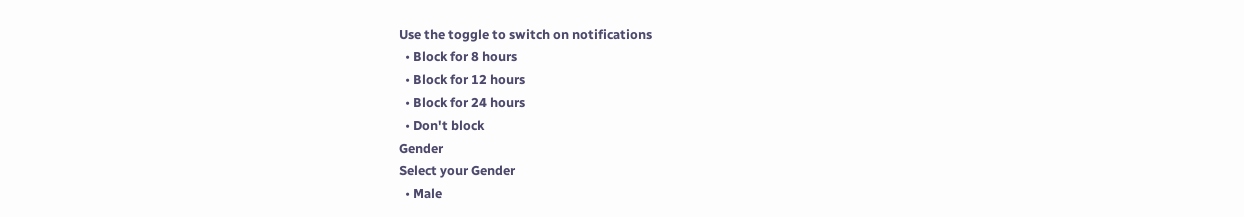Use the toggle to switch on notifications
  • Block for 8 hours
  • Block for 12 hours
  • Block for 24 hours
  • Don't block
Gender
Select your Gender
  • Male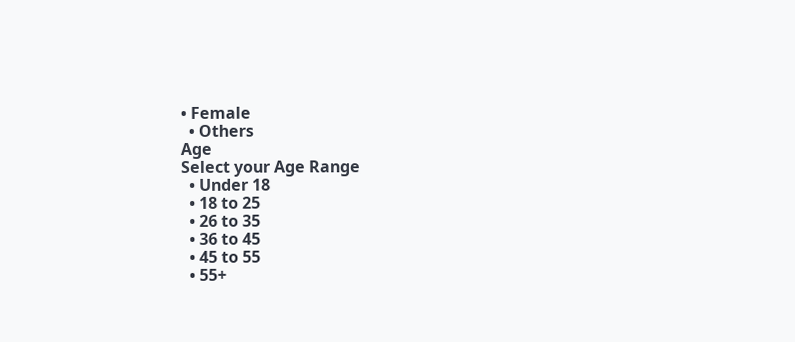• Female
  • Others
Age
Select your Age Range
  • Under 18
  • 18 to 25
  • 26 to 35
  • 36 to 45
  • 45 to 55
  • 55+